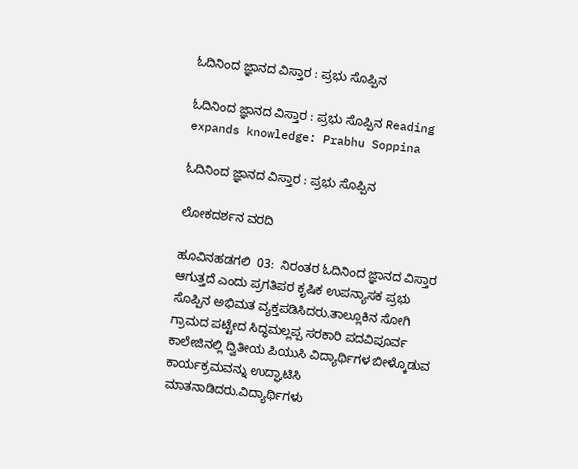ಓದಿನಿಂದ ಜ್ಞಾನದ ವಿಸ್ತಾರ : ಪ್ರಭು ಸೊಪ್ಪಿನ

ಓದಿನಿಂದ ಜ್ಞಾನದ ವಿಸ್ತಾರ : ಪ್ರಭು ಸೊಪ್ಪಿನ Reading expands knowledge: Prabhu Soppina

ಓದಿನಿಂದ ಜ್ಞಾನದ ವಿಸ್ತಾರ : ಪ್ರಭು ಸೊಪ್ಪಿನ

ಲೋಕದರ್ಶನ ವರದಿ

ಹೂವಿನಹಡಗಲಿ  03:  ನಿರಂತರ ಓದಿನಿಂದ ಜ್ಞಾನದ ವಿಸ್ತಾರ ಆಗುತ್ತದೆ ಎಂದು ಪ್ರಗತಿಪರ ಕೃಷಿಕ ಉಪನ್ಯಾಸಕ ಪ್ರಭು ಸೊಪ್ಪಿನ ಅಭಿಮತ ವ್ಯಕ್ತಪಡಿಸಿದರು.ತಾಲ್ಲೂಕಿನ ಸೋಗಿ ಗ್ರಾಮದ ಪಟ್ಟೇದ ಸಿದ್ಧಮಲ್ಲಪ್ಪ ಸರಕಾರಿ ಪದವಿಪೂರ್ವ ಕಾಲೇಜಿನಲ್ಲಿ ದ್ವಿತೀಯ ಪಿಯುಸಿ ವಿದ್ಯಾರ್ಥಿಗಳ ಬೀಳ್ಕೊಡುವ ಕಾರ್ಯಕ್ರಮವನ್ನು ಉದ್ಘಾಟಿಸಿ ಮಾತನಾಡಿದರು.ವಿದ್ಯಾರ್ಥಿಗಳು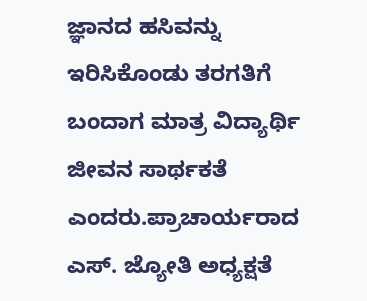ಜ್ಞಾನದ ಹಸಿವನ್ನು ಇರಿಸಿಕೊಂಡು ತರಗತಿಗೆ ಬಂದಾಗ ಮಾತ್ರ ವಿದ್ಯಾರ್ಥಿ ಜೀವನ ಸಾರ್ಥಕತೆ ಎಂದರು.ಪ್ರಾಚಾರ್ಯರಾದ ಎಸ್‌. ಜ್ಯೋತಿ ಅಧ್ಯಕ್ಷತೆ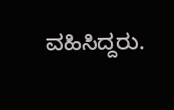ವಹಿಸಿದ್ದರು.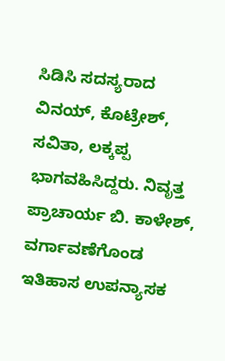ಸಿಡಿಸಿ ಸದಸ್ಯರಾದ ವಿನಯ್, ಕೊಟ್ರೇಶ್, ಸವಿತಾ, ಲಕ್ಕಪ್ಪ ಭಾಗವಹಿಸಿದ್ದರು. ನಿವೃತ್ತ ಪ್ರಾಚಾರ್ಯ ಬಿ. ಕಾಳೇಶ್, ವರ್ಗಾವಣೆಗೊಂಡ ಇತಿಹಾಸ ಉಪನ್ಯಾಸಕ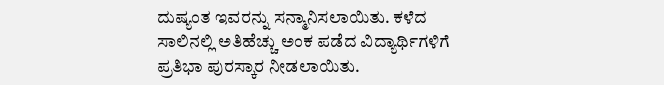ದುಷ್ಯಂತ ಇವರನ್ನು ಸನ್ಮಾನಿಸಲಾಯಿತು. ಕಳೆದ ಸಾಲಿನಲ್ಲಿ ಅತಿಹೆಚ್ಚು ಅಂಕ ಪಡೆದ ವಿದ್ಯಾರ್ಥಿಗಳಿಗೆ ಪ್ರತಿಭಾ ಪುರಸ್ಕಾರ ನೀಡಲಾಯಿತು.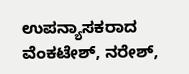ಉಪನ್ಯಾಸಕರಾದ ವೆಂಕಟೇಶ್, ನರೇಶ್,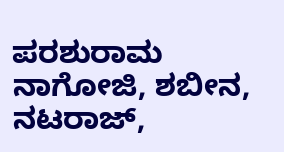ಪರಶುರಾಮ ನಾಗೋಜಿ, ಶಬೀನ, ನಟರಾಜ್,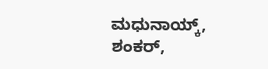ಮಧುನಾಯ್ಕ್‌, ಶಂಕರ್,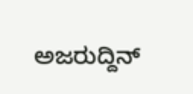ಅಜರುದ್ದಿನ್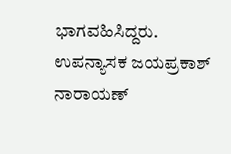ಭಾಗವಹಿಸಿದ್ದರು. ಉಪನ್ಯಾಸಕ ಜಯಪ್ರಕಾಶ್ ನಾರಾಯಣ್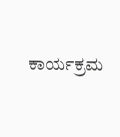ಕಾರ್ಯಕ್ರಮ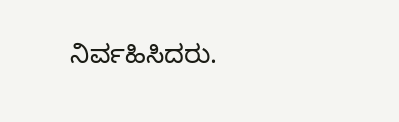ನಿರ್ವಹಿಸಿದರು.